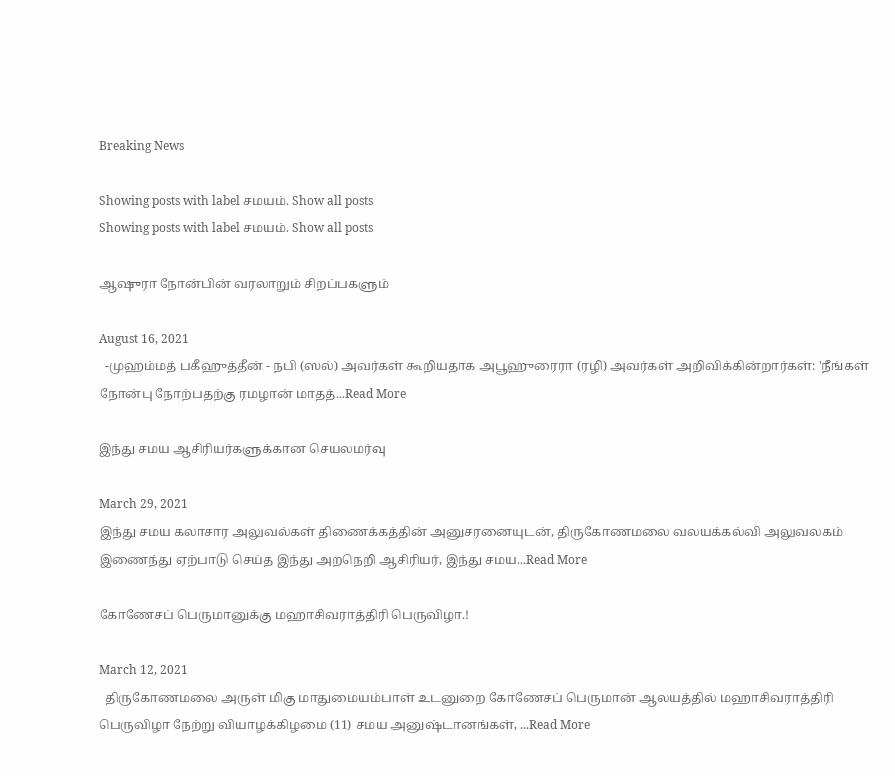Breaking News

Showing posts with label சமயம். Show all posts
Showing posts with label சமயம். Show all posts

ஆஷுரா நோன்பின் வரலாறும் சிறப்பகளும்

August 16, 2021
  -முஹம்மத் பகீஹுத்தீன் - நபி (ஸல்) அவர்கள் கூறியதாக அபூஹுரைரா (ரழி) அவர்கள் அறிவிக்கின்றார்கள்: 'நீங்கள் நோன்பு நோற்பதற்கு ரமழான் மாதத்...Read More

இந்து சமய ஆசிரியர்களுக்கான செயலமர்வு

March 29, 2021
இந்து சமய கலாசார அலுவல்கள் திணைக்கத்தின் அனுசரனையுடன், திருகோணமலை வலயக்கல்வி அலுவலகம் இணைந்து ஏற்பாடு செய்த இந்து அறநெறி ஆசிரியர், இந்து சமய...Read More

கோணேசப் பெருமானுக்கு மஹாசிவராத்திரி பெருவிழா.!

March 12, 2021
  திருகோணமலை அருள் மிகு மாதுமையம்பாள் உடனுறை கோணேசப் பெருமான் ஆலயத்தில் மஹாசிவராத்திரி பெருவிழா நேற்று வியாழக்கிழமை (11) சமய அனுஷ்டானங்கள், ...Read More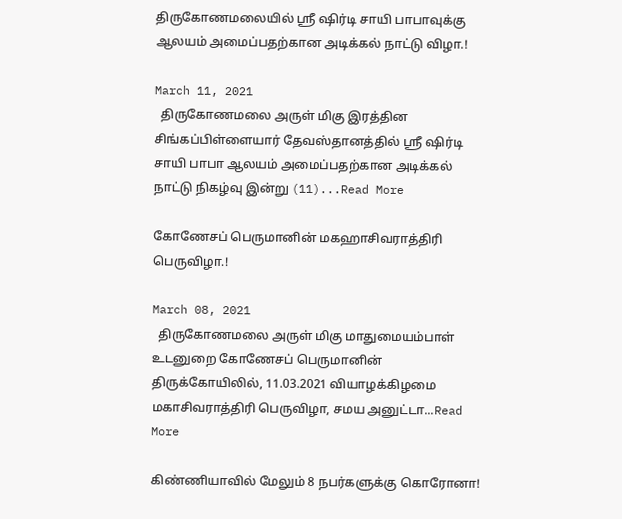திருகோணமலையில் ஸ்ரீ ஷிர்டி சாயி பாபாவுக்கு ஆலயம் அமைப்பதற்கான அடிக்கல் நாட்டு விழா.!

March 11, 2021
  திருகோணமலை அருள் மிகு இரத்தின சிங்கப்பிள்ளையார் தேவஸ்தானத்தில் ஸ்ரீ ஷிர்டி சாயி பாபா ஆலயம் அமைப்பதற்கான அடிக்கல் நாட்டு நிகழ்வு இன்று (11)...Read More

கோணேசப் பெருமானின் மகஹாசிவராத்திரி பெருவிழா.!

March 08, 2021
  திருகோணமலை அருள் மிகு மாதுமையம்பாள் உடனுறை கோணேசப் பெருமானின் திருக்கோயிலில், 11.03.2021 வியாழக்கிழமை மகாசிவராத்திரி பெருவிழா, சமய அனுட்டா...Read More

கிண்ணியாவில் மேலும் 8 நபர்களுக்கு கொரோனா!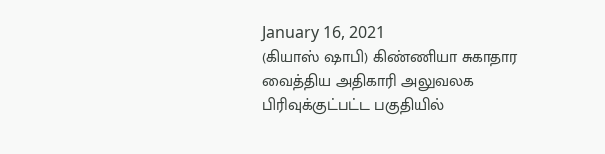January 16, 2021
(கியாஸ் ஷாபி) கிண்ணியா சுகாதார வைத்திய அதிகாரி அலுவலக பிரிவுக்குட்பட்ட பகுதியில்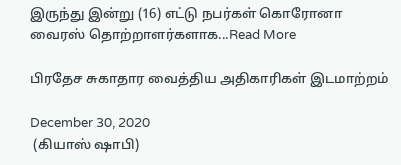இருந்து இன்று (16) எட்டு நபர்கள் கொரோனா வைரஸ் தொற்றாளர்களாக...Read More

பிரதேச சுகாதார வைத்திய அதிகாரிகள் இடமாற்றம்

December 30, 2020
 (கியாஸ் ஷாபி)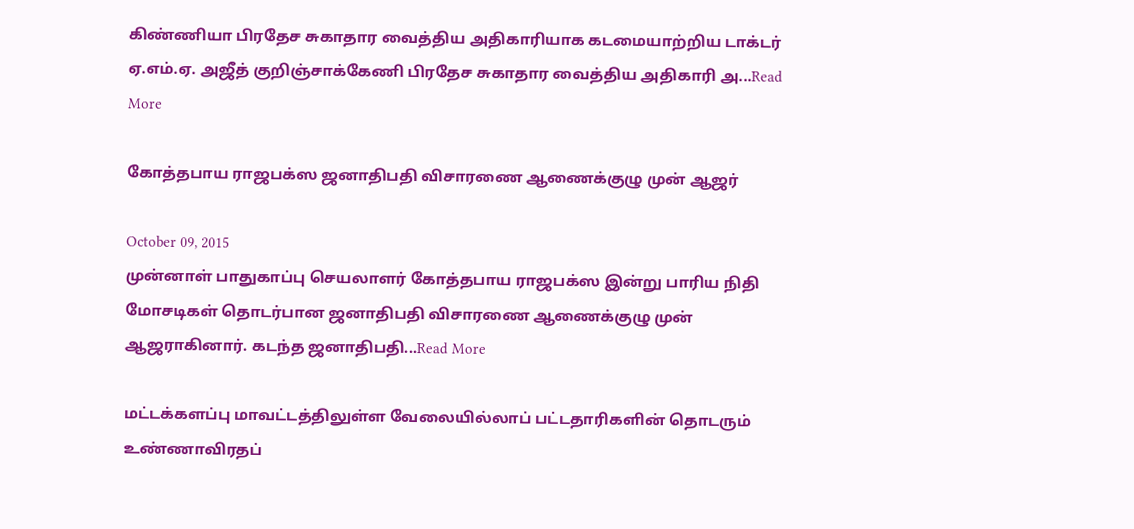கிண்ணியா பிரதேச சுகாதார வைத்திய அதிகாரியாக கடமையாற்றிய டாக்டர் ஏ.எம்.ஏ. அஜீத் குறிஞ்சாக்கேணி பிரதேச சுகாதார வைத்திய அதிகாரி அ...Read More

கோத்தபாய ராஜபக்ஸ ஜனாதிபதி விசாரணை ஆணைக்குழு முன் ஆஜர்

October 09, 2015
முன்னாள் பாதுகாப்பு செயலாளர் கோத்தபாய ராஜபக்ஸ இன்று பாரிய நிதி மோசடிகள் தொடர்பான ஜனாதிபதி விசாரணை ஆணைக்குழு முன் ஆஜராகினார். கடந்த ஜனாதிபதி...Read More

மட்டக்களப்பு மாவட்டத்திலுள்ள வேலையில்லாப் பட்டதாரிகளின் தொடரும் உண்ணாவிரதப்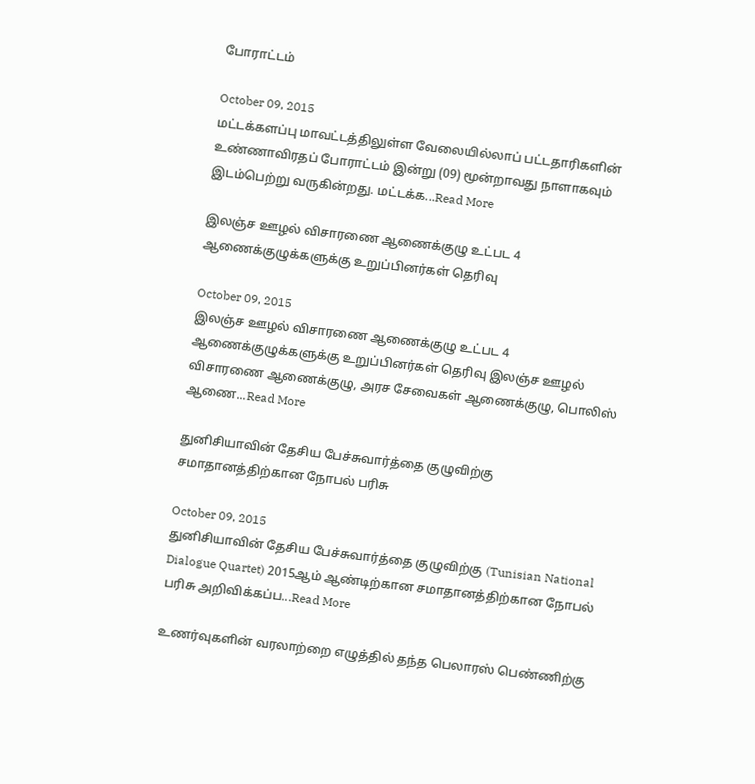போராட்டம்

October 09, 2015
மட்டக்களப்பு மாவட்டத்திலுள்ள வேலையில்லாப் பட்டதாரிகளின் உண்ணாவிரதப் போராட்டம் இன்று (09) மூன்றாவது நாளாகவும் இடம்பெற்று வருகின்றது. மட்டக்க...Read More

இலஞ்ச ஊழல் விசாரணை ஆணைக்குழு உட்பட 4 ஆணைக்குழுக்களுக்கு உறுப்பினர்கள் தெரிவு

October 09, 2015
இலஞ்ச ஊழல் விசாரணை ஆணைக்குழு உட்பட 4 ஆணைக்குழுக்களுக்கு உறுப்பினர்கள் தெரிவு இலஞ்ச ஊழல் விசாரணை ஆணைக்குழு, அரச சேவைகள் ஆணைக்குழு, பொலிஸ் ஆணை...Read More

துனிசியாவின் தேசிய பேச்சுவார்த்தை குழுவிற்கு சமாதானத்திற்கான நோபல் பரிசு

October 09, 2015
துனிசியாவின் தேசிய பேச்சுவார்த்தை குழுவிற்கு (Tunisian National Dialogue Quartet) 2015ஆம் ஆண்டிற்கான சமாதானத்திற்கான நோபல் பரிசு அறிவிக்கப்ப...Read More

உணர்வுகளின் வரலாற்றை எழுத்தில் தந்த பெலாரஸ் பெண்ணிற்கு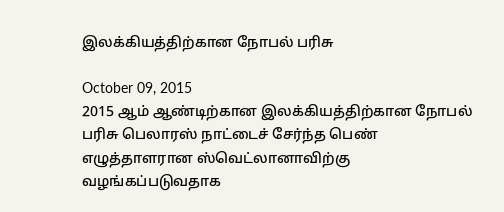இலக்கியத்திற்கான நோபல் பரிசு

October 09, 2015
2015 ஆம் ஆண்டிற்கான இலக்கியத்திற்கான நோபல் பரிசு பெலாரஸ் நாட்டைச் சேர்ந்த பெண் எழுத்தாளரான ஸ்வெட்லானாவிற்கு வழங்கப்படுவதாக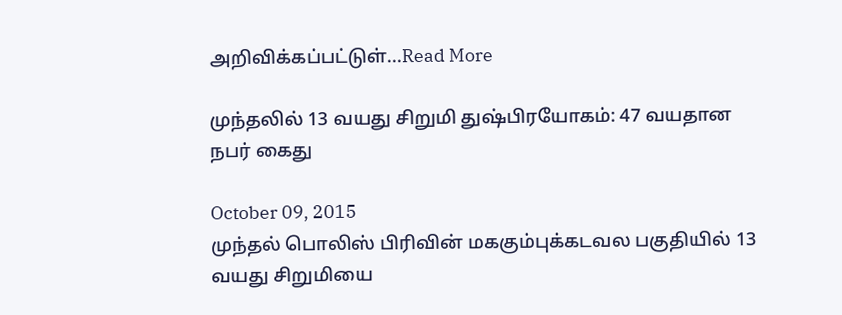அறிவிக்கப்பட்டுள்...Read More

முந்தலில் 13 வயது சிறுமி துஷ்பிரயோகம்: 47 வயதான நபர் கைது

October 09, 2015
முந்தல் பொலிஸ் பிரிவின் மககும்புக்கடவல பகுதியில் 13 வயது சிறுமியை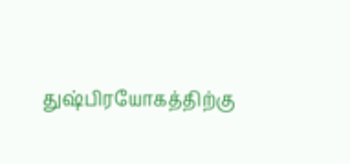துஷ்பிரயோகத்திற்கு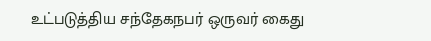உட்படுத்திய சந்தேகநபர் ஒருவர் கைது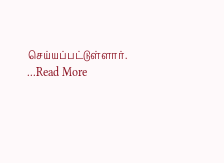செய்யப்பட்டுள்ளார். ...Read More